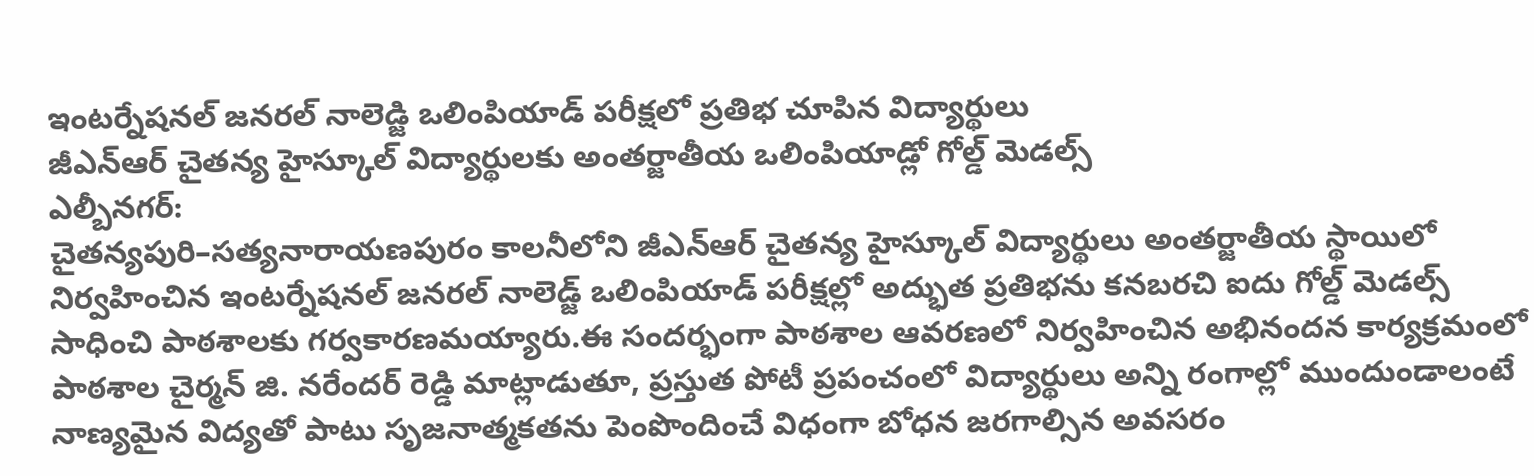ఇంటర్నేషనల్ జనరల్ నాలెడ్జి ఒలింపియాడ్ పరీక్షలో ప్రతిభ చూపిన విద్యార్థులు
జీఎన్ఆర్ చైతన్య హైస్కూల్ విద్యార్థులకు అంతర్జాతీయ ఒలింపియాడ్లో గోల్డ్ మెడల్స్
ఎల్బీనగర్:
చైతన్యపురి–సత్యనారాయణపురం కాలనీలోని జీఎన్ఆర్ చైతన్య హైస్కూల్ విద్యార్థులు అంతర్జాతీయ స్థాయిలో నిర్వహించిన ఇంటర్నేషనల్ జనరల్ నాలెడ్జ్ ఒలింపియాడ్ పరీక్షల్లో అద్భుత ప్రతిభను కనబరచి ఐదు గోల్డ్ మెడల్స్ సాధించి పాఠశాలకు గర్వకారణమయ్యారు.ఈ సందర్భంగా పాఠశాల ఆవరణలో నిర్వహించిన అభినందన కార్యక్రమంలో పాఠశాల చైర్మన్ జి. నరేందర్ రెడ్డి మాట్లాడుతూ, ప్రస్తుత పోటీ ప్రపంచంలో విద్యార్థులు అన్ని రంగాల్లో ముందుండాలంటే నాణ్యమైన విద్యతో పాటు సృజనాత్మకతను పెంపొందించే విధంగా బోధన జరగాల్సిన అవసరం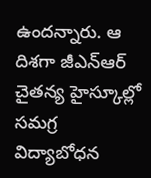ఉందన్నారు. ఆ దిశగా జీఎన్ఆర్ చైతన్య హైస్కూల్లో సమగ్ర విద్యాబోధన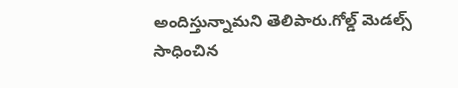అందిస్తున్నామని తెలిపారు.గోల్డ్ మెడల్స్ సాధించిన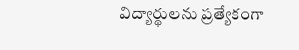విద్యార్థులను ప్రత్యేకంగా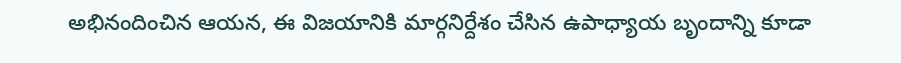అభినందించిన ఆయన, ఈ విజయానికి మార్గనిర్దేశం చేసిన ఉపాధ్యాయ బృందాన్ని కూడా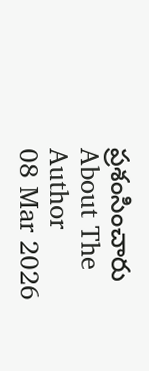ప్రశంసించారు
About The Author
08 Mar 2026